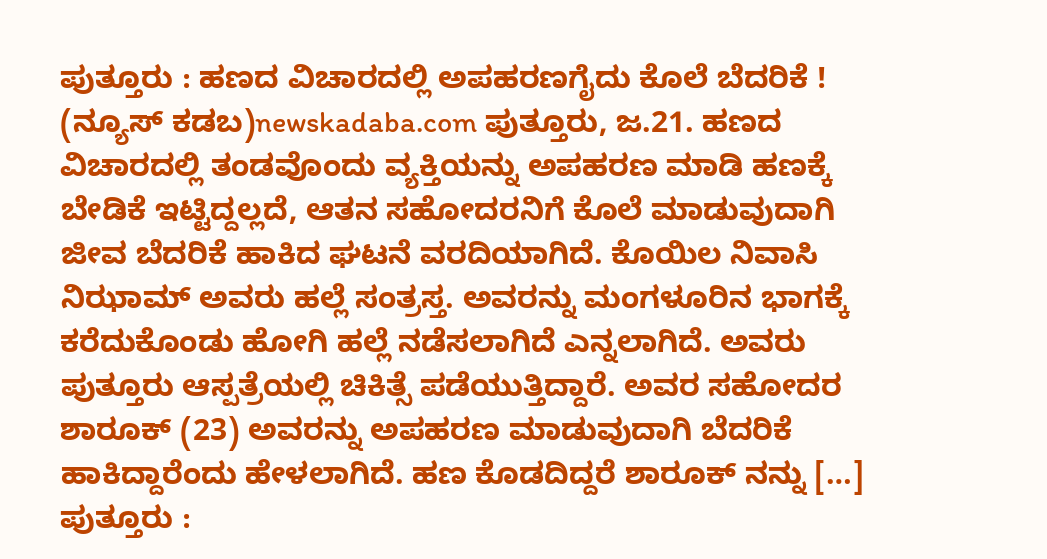ಪುತ್ತೂರು : ಹಣದ ವಿಚಾರದಲ್ಲಿ ಅಪಹರಣಗೈದು ಕೊಲೆ ಬೆದರಿಕೆ !
(ನ್ಯೂಸ್ ಕಡಬ)newskadaba.com ಪುತ್ತೂರು, ಜ.21. ಹಣದ ವಿಚಾರದಲ್ಲಿ ತಂಡವೊಂದು ವ್ಯಕ್ತಿಯನ್ನು ಅಪಹರಣ ಮಾಡಿ ಹಣಕ್ಕೆ ಬೇಡಿಕೆ ಇಟ್ಟಿದ್ದಲ್ಲದೆ, ಆತನ ಸಹೋದರನಿಗೆ ಕೊಲೆ ಮಾಡುವುದಾಗಿ ಜೀವ ಬೆದರಿಕೆ ಹಾಕಿದ ಘಟನೆ ವರದಿಯಾಗಿದೆ. ಕೊಯಿಲ ನಿವಾಸಿ ನಿಝಾಮ್ ಅವರು ಹಲ್ಲೆ ಸಂತ್ರಸ್ತ. ಅವರನ್ನು ಮಂಗಳೂರಿನ ಭಾಗಕ್ಕೆ ಕರೆದುಕೊಂಡು ಹೋಗಿ ಹಲ್ಲೆ ನಡೆಸಲಾಗಿದೆ ಎನ್ನಲಾಗಿದೆ. ಅವರು ಪುತ್ತೂರು ಆಸ್ಪತ್ರೆಯಲ್ಲಿ ಚಿಕಿತ್ಸೆ ಪಡೆಯುತ್ತಿದ್ದಾರೆ. ಅವರ ಸಹೋದರ ಶಾರೂಕ್ (23) ಅವರನ್ನು ಅಪಹರಣ ಮಾಡುವುದಾಗಿ ಬೆದರಿಕೆ ಹಾಕಿದ್ದಾರೆಂದು ಹೇಳಲಾಗಿದೆ. ಹಣ ಕೊಡದಿದ್ದರೆ ಶಾರೂಕ್ ನನ್ನು […]
ಪುತ್ತೂರು :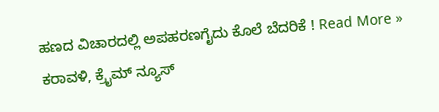ಹಣದ ವಿಚಾರದಲ್ಲಿ ಅಪಹರಣಗೈದು ಕೊಲೆ ಬೆದರಿಕೆ ! Read More »
ಕರಾವಳಿ, ಕ್ರೈಮ್ ನ್ಯೂಸ್